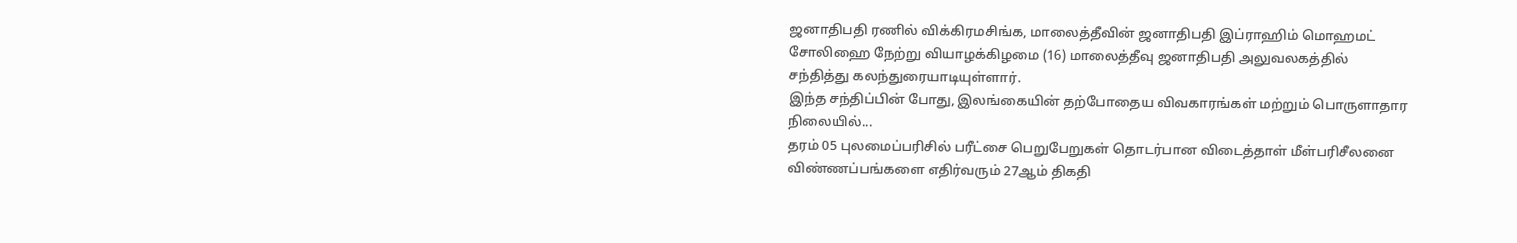ஜனாதிபதி ரணில் விக்கிரமசிங்க, மாலைத்தீவின் ஜனாதிபதி இப்ராஹிம் மொஹமட் சோலிஹை நேற்று வியாழக்கிழமை (16) மாலைத்தீவு ஜனாதிபதி அலுவலகத்தில் சந்தித்து கலந்துரையாடியுள்ளார்.
இந்த சந்திப்பின் போது, இலங்கையின் தற்போதைய விவகாரங்கள் மற்றும் பொருளாதார நிலையில்...
தரம் 05 புலமைப்பரிசில் பரீட்சை பெறுபேறுகள் தொடர்பான விடைத்தாள் மீள்பரிசீலனை விண்ணப்பங்களை எதிர்வரும் 27ஆம் திகதி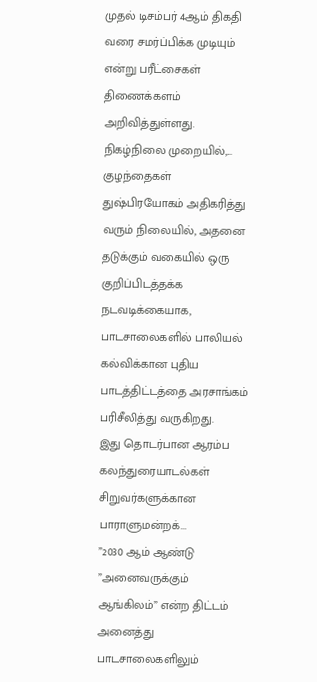முதல் டிசம்பர் 4ஆம் திகதி வரை சமர்ப்பிக்க முடியும் என்று பரீட்சைகள் திணைக்களம் அறிவித்துள்ளது.
நிகழ்நிலை முறையில்,...
குழந்தைகள் துஷ்பிரயோகம் அதிகரித்து வரும் நிலையில், அதனை தடுக்கும் வகையில் ஒரு குறிப்பிடத்தக்க நடவடிக்கையாக, பாடசாலைகளில் பாலியல் கல்விக்கான புதிய பாடத்திட்டத்தை அரசாங்கம் பரிசீலித்து வருகிறது.
இது தொடர்பான ஆரம்ப கலந்துரையாடல்கள் சிறுவர்களுக்கான பாராளுமன்றக்...
”2030 ஆம் ஆண்டு ”அனைவருக்கும் ஆங்கிலம்” என்ற திட்டம் அனைத்து பாடசாலைகளிலும்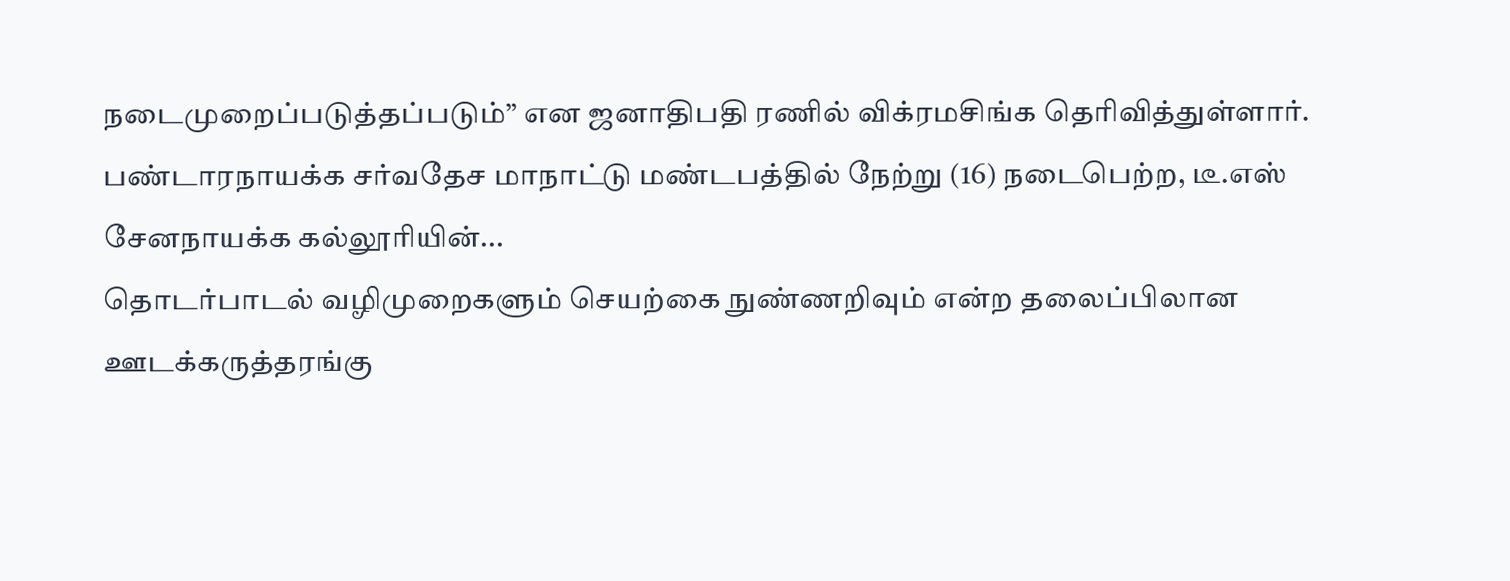நடைமுறைப்படுத்தப்படும்” என ஜனாதிபதி ரணில் விக்ரமசிங்க தெரிவித்துள்ளார்.
பண்டாரநாயக்க சர்வதேச மாநாட்டு மண்டபத்தில் நேற்று (16) நடைபெற்ற, டீ.எஸ் சேனநாயக்க கல்லூரியின்...
தொடர்பாடல் வழிமுறைகளும் செயற்கை நுண்ணறிவும் என்ற தலைப்பிலான ஊடக்கருத்தரங்கு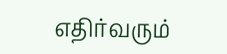எதிர்வரும்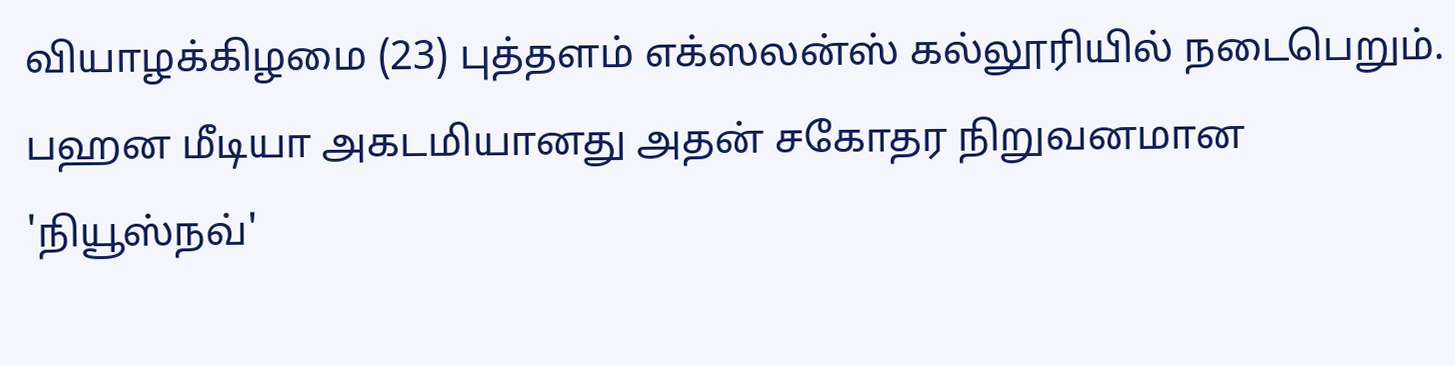வியாழக்கிழமை (23) புத்தளம் எக்ஸலன்ஸ் கல்லூரியில் நடைபெறும்.
பஹன மீடியா அகடமியானது அதன் சகோதர நிறுவனமான 'நியூஸ்நவ்'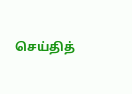செய்தித்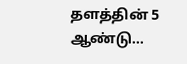தளத்தின் 5 ஆண்டு...